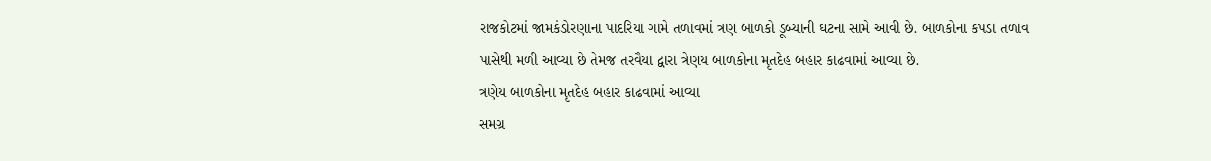રાજકોટમાં જામકંડોરણાના પાદરિયા ગામે તળાવમાં ત્રણ બાળકો ડૂબ્યાની ઘટના સામે આવી છે. બાળકોના કપડા તળાવ પાસેથી મળી આવ્યા છે તેમજ તરવૈયા દ્વારા ત્રેણય બાળકોના મૃતદેહ બહાર કાઢવામાં આવ્યા છે.
ત્રણેય બાળકોના મૃતદેહ બહાર કાઢવામાં આવ્યા
સમગ્ર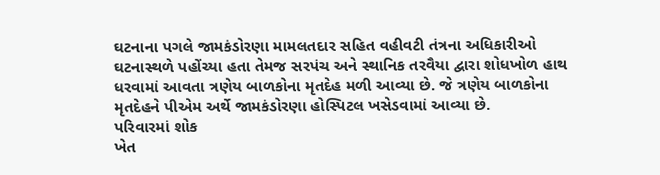ઘટનાના પગલે જામકંડોરણા મામલતદાર સહિત વહીવટી તંત્રના અધિકારીઓ ઘટનાસ્થળે પહોંચ્યા હતા તેમજ સરપંચ અને સ્થાનિક તરવૈયા દ્વારા શોધખોળ હાથ ધરવામાં આવતા ત્રણેય બાળકોના મૃતદેહ મળી આવ્યા છે. જે ત્રણેય બાળકોના મૃતદેહને પીએમ અર્થે જામકંડોરણા હોસ્પિટલ ખસેડવામાં આવ્યા છે.
પરિવારમાં શોક
ખેત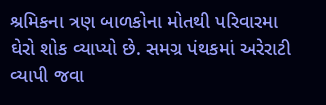શ્રમિકના ત્રણ બાળકોના મોતથી પરિવારમા ઘેરો શોક વ્યાપ્યો છે. સમગ્ર પંથકમાં અરેરાટી વ્યાપી જવા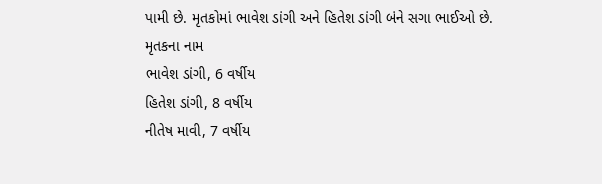પામી છે. મૃતકોમાં ભાવેશ ડાંગી અને હિતેશ ડાંગી બંને સગા ભાઈઓ છે.
મૃતકના નામ
ભાવેશ ડાંગી, 6 વર્ષીય
હિતેશ ડાંગી, 8 વર્ષીય
નીતેષ માવી, 7 વર્ષીય